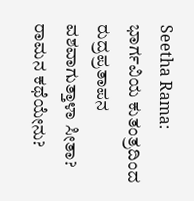Seetha Rama: ಭಾರ್ಗವಿಯ ಕುತಂತ್ರದಿಂದ ರುದ್ರಪ್ರತಾಪನ ವಶವಾಗುತ್ತಾಳಾ ಸೀತಾ? ರಾಮನ ಕಥೆಯೇನು?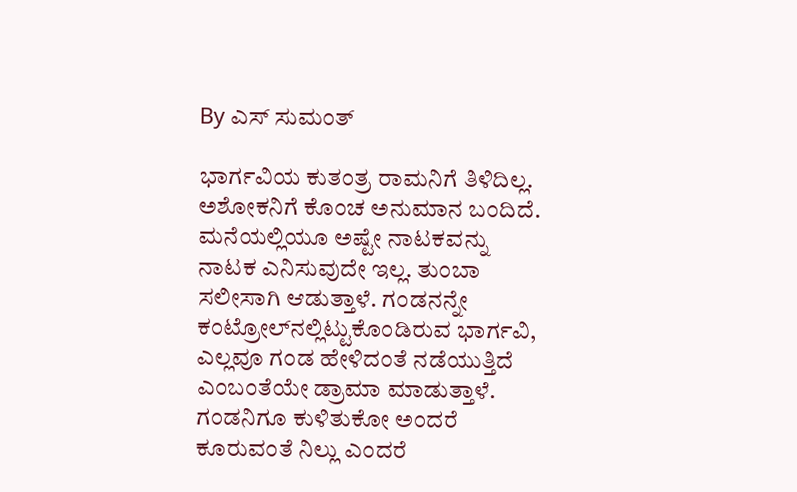By ಎಸ್ ಸುಮಂತ್

ಭಾರ್ಗವಿಯ ಕುತಂತ್ರ ರಾಮನಿಗೆ ತಿಳಿದಿಲ್ಲ. ಅಶೋಕನಿಗೆ ಕೊಂಚ ಅನುಮಾನ ಬಂದಿದೆ. ಮನೆಯಲ್ಲಿಯೂ ಅಷ್ಟೇ ನಾಟಕವನ್ನು ನಾಟಕ ಎನಿಸುವುದೇ ಇಲ್ಲ. ತುಂಬಾ ಸಲೀಸಾಗಿ ಆಡುತ್ತಾಳೆ. ಗಂಡನನ್ನೇ ಕಂಟ್ರೋಲ್‌ನಲ್ಲಿಟ್ಟುಕೊಂಡಿರುವ ಭಾರ್ಗವಿ, ಎಲ್ಲವೂ ಗಂಡ ಹೇಳಿದಂತೆ ನಡೆಯುತ್ತಿದೆ ಎಂಬಂತೆಯೇ ಡ್ರಾಮಾ ಮಾಡುತ್ತಾಳೆ. ಗಂಡನಿಗೂ ಕುಳಿತುಕೋ ಅಂದರೆ ಕೂರುವಂತೆ ನಿಲ್ಲು ಎಂದರೆ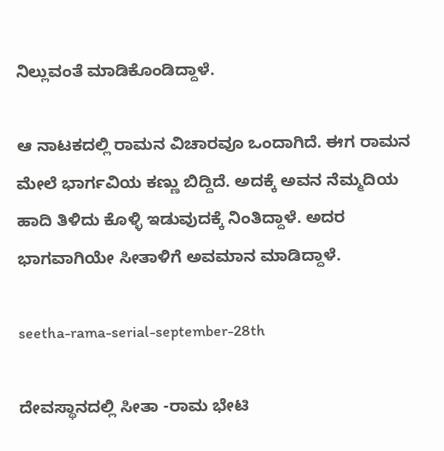ನಿಲ್ಲುವಂತೆ ಮಾಡಿಕೊಂಡಿದ್ದಾಳೆ.

ಆ ನಾಟಕದಲ್ಲಿ ರಾಮನ ವಿಚಾರವೂ ಒಂದಾಗಿದೆ. ಈಗ ರಾಮನ ಮೇಲೆ ಭಾರ್ಗವಿಯ ಕಣ್ಣು ಬಿದ್ದಿದೆ. ಅದಕ್ಕೆ ಅವನ ನೆಮ್ಮದಿಯ ಹಾದಿ ತಿಳಿದು ಕೊಳ್ಳಿ ಇಡುವುದಕ್ಕೆ ನಿಂತಿದ್ದಾಳೆ. ಅದರ ಭಾಗವಾಗಿಯೇ ಸೀತಾಳಿಗೆ ಅವಮಾನ ಮಾಡಿದ್ದಾಳೆ.

seetha-rama-serial-september-28th

ದೇವಸ್ಥಾನದಲ್ಲಿ ಸೀತಾ -ರಾಮ ಭೇಟಿ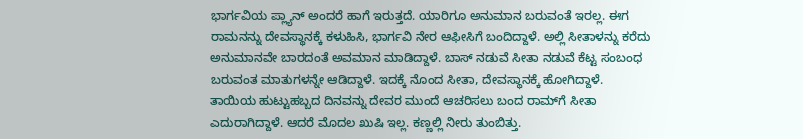ಭಾರ್ಗವಿಯ ಪ್ಲ್ಯಾನ್ ಅಂದರೆ ಹಾಗೆ ಇರುತ್ತದೆ. ಯಾರಿಗೂ ಅನುಮಾನ ಬರುವಂತೆ ಇರಲ್ಲ. ಈಗ ರಾಮನನ್ನು ದೇವಸ್ಥಾನಕ್ಕೆ ಕಳುಹಿಸಿ, ಭಾರ್ಗವಿ ನೇರ ಆಫೀಸಿಗೆ ಬಂದಿದ್ದಾಳೆ. ಅಲ್ಲಿ ಸೀತಾಳನ್ನು ಕರೆದು ಅನುಮಾನವೇ ಬಾರದಂತೆ ಅವಮಾನ ಮಾಡಿದ್ದಾಳೆ. ಬಾಸ್ ನಡುವೆ ಸೀತಾ ನಡುವೆ ಕೆಟ್ಟ ಸಂಬಂಧ ಬರುವಂತ ಮಾತುಗಳನ್ನೇ ಆಡಿದ್ದಾಳೆ. ಇದಕ್ಕೆ ನೊಂದ ಸೀತಾ, ದೇವಸ್ಥಾನಕ್ಕೆ ಹೋಗಿದ್ದಾಳೆ. ತಾಯಿಯ ಹುಟ್ಟುಹಬ್ಬದ ದಿನವನ್ನು ದೇವರ ಮುಂದೆ ಆಚರಿಸಲು ಬಂದ ರಾಮ್‌ಗೆ ಸೀತಾ ಎದುರಾಗಿದ್ದಾಳೆ. ಆದರೆ ಮೊದಲ ಖುಷಿ ಇಲ್ಲ. ಕಣ್ಣಲ್ಲಿ ನೀರು ತುಂಬಿತ್ತು.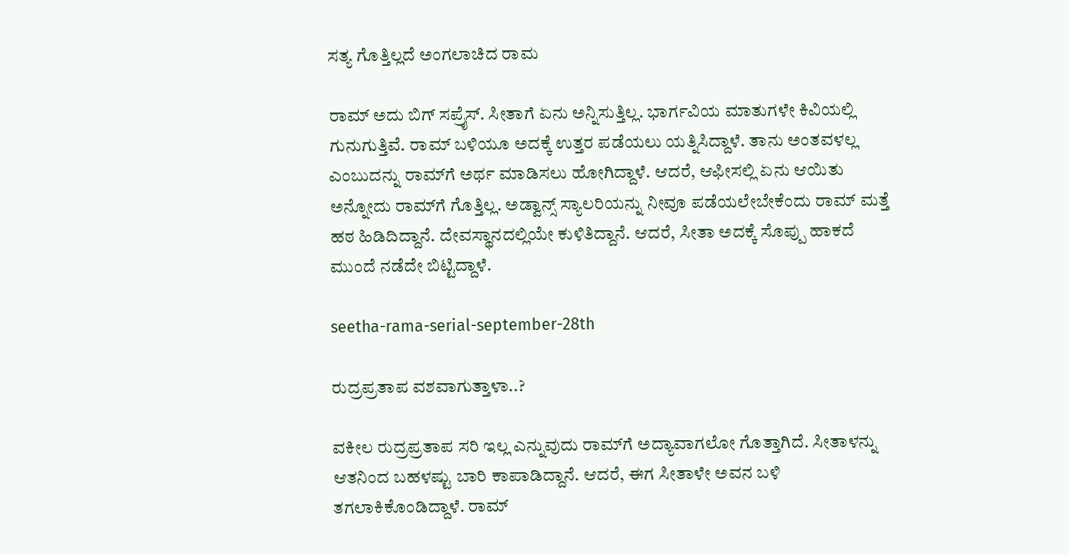ಸತ್ಯ ಗೊತ್ತಿಲ್ಲದೆ‌ ಅಂಗಲಾಚಿದ ರಾಮ

ರಾಮ್ ಅದು ಬಿಗ್ ಸಪ್ರೈಸ್. ಸೀತಾಗೆ ಏನು ಅನ್ನಿಸುತ್ತಿಲ್ಲ. ಭಾರ್ಗವಿಯ ಮಾತುಗಳೇ ಕಿವಿಯಲ್ಲಿ ಗುನುಗುತ್ತಿವೆ. ರಾಮ್ ಬಳಿಯೂ ಅದಕ್ಕೆ ಉತ್ತರ ಪಡೆಯಲು ಯತ್ನಿಸಿದ್ದಾಳೆ. ತಾನು ಅಂತವಳಲ್ಲ ಎಂಬುದನ್ನು ರಾಮ್‌ಗೆ ಅರ್ಥ ಮಾಡಿಸಲು ಹೋಗಿದ್ದಾಳೆ. ಆದರೆ, ಆಫೀಸಲ್ಲಿ ಏನು ಆಯಿತು ಅನ್ನೋದು ರಾಮ್‌ಗೆ ಗೊತ್ತಿಲ್ಲ. ಅಡ್ವಾನ್ಸ್ ಸ್ಯಾಲರಿಯನ್ನು ನೀವೂ ಪಡೆಯಲೇಬೇಕೆಂದು ರಾಮ್ ಮತ್ತೆ ಹಠ ಹಿಡಿದಿದ್ದಾನೆ. ದೇವಸ್ಥಾನದಲ್ಲಿಯೇ ಕುಳಿತಿದ್ದಾನೆ. ಆದರೆ, ಸೀತಾ ಅದಕ್ಕೆ ಸೊಪ್ಪು ಹಾಕದೆ ಮುಂದೆ ನಡೆದೇ ಬಿಟ್ಟಿದ್ದಾಳೆ.

seetha-rama-serial-september-28th

ರುದ್ರಪ್ರತಾಪ ವಶವಾಗುತ್ತಾಳಾ..?

ವಕೀಲ ರುದ್ರಪ್ರತಾಪ ಸರಿ ಇಲ್ಲ ಎನ್ನುವುದು ರಾಮ್‌ಗೆ ಅದ್ಯಾವಾಗಲೋ ಗೊತ್ತಾಗಿದೆ. ಸೀತಾಳನ್ನು ಆತನಿಂದ ಬಹಳಷ್ಟು ಬಾರಿ ಕಾಪಾಡಿದ್ದಾನೆ. ಆದರೆ, ಈಗ ಸೀತಾಳೇ ಅವನ ಬಳಿ ತಗಲಾಕಿಕೊಂಡಿದ್ದಾಳೆ. ರಾಮ್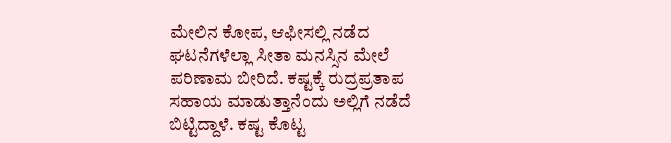ಮೇಲಿನ ಕೋಪ, ಆಫೀಸಲ್ಲಿ ನಡೆದ ಘಟ‌ನೆಗಳೆಲ್ಲಾ ಸೀತಾ ಮನಸ್ಸಿನ ಮೇಲೆ ಪರಿಣಾಮ ಬೀರಿದೆ. ಕಷ್ಟಕ್ಕೆ ರುದ್ರಪ್ರತಾಪ ಸಹಾಯ ಮಾಡುತ್ತಾನೆಂದು ಅಲ್ಲಿಗೆ ನಡೆದೆ ಬಿಟ್ಟಿದ್ದಾಳೆ. ಕಷ್ಟ‌ ಕೊಟ್ಟ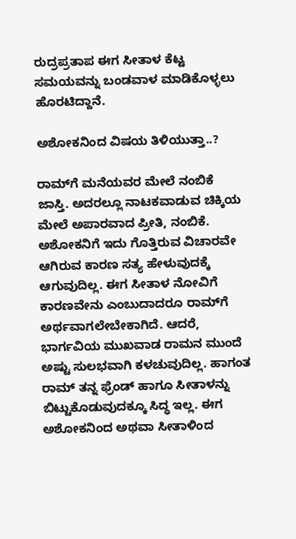ರುದ್ರಪ್ರತಾಪ ಈಗ ಸೀತಾಳ ಕೆಟ್ಟ ಸಮಯವನ್ನು ಬಂಡವಾಳ ಮಾಡಿಕೊಳ್ಳಲು ಹೊರಟಿದ್ದಾನೆ.

ಅಶೋಕನಿಂದ ವಿಷಯ ತಿಳಿಯುತ್ತಾ..?

ರಾಮ್‌ಗೆ ಮನೆಯವರ ಮೇಲೆ ನಂಬಿಕೆ ಜಾಸ್ತಿ. ಅದರಲ್ಲೂ ನಾಟಕವಾಡುವ ಚಿಕ್ಕಿಯ ಮೇಲೆ ಅಪಾರವಾದ ಪ್ರೀತಿ, ನಂಬಿಕೆ. ಅಶೋಕನಿಗೆ ಇದು ಗೊತ್ತಿರುವ ವಿಚಾರವೇ ಆಗಿರುವ ಕಾರಣ ಸತ್ಯ ಹೇಳುವುದಕ್ಕೆ ಆಗುವುದಿಲ್ಲ. ಈಗ ಸೀತಾಳ ನೋವಿಗೆ ಕಾರಣವೇನು ಎಂಬುದಾದರೂ ರಾಮ್‌ಗೆ ಅರ್ಥವಾಗಲೇಬೇಕಾಗಿದೆ. ಆದರೆ, ಭಾರ್ಗವಿಯ ಮುಖವಾಡ ರಾಮನ ಮುಂದೆ ಅಷ್ಟು ಸುಲಭವಾಗಿ ಕಳಚುವುದಿಲ್ಲ. ಹಾಗಂತ ರಾಮ್ ತನ್ನ ಫ್ರೆಂಡ್ ಹಾಗೂ ಸೀತಾಳನ್ನು ಬಿಟ್ಟುಕೊಡುವುದಕ್ಕೂ ಸಿದ್ಧ ಇಲ್ಲ. ಈಗ ಅಶೋಕನಿಂದ ಅಥವಾ ಸೀತಾಳಿಂದ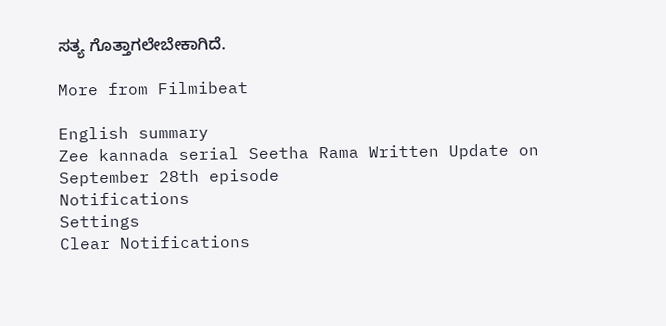ಸತ್ಯ ಗೊತ್ತಾಗಲೇಬೇಕಾಗಿದೆ.

More from Filmibeat

English summary
Zee kannada serial Seetha Rama Written Update on September 28th episode
Notifications
Settings
Clear Notifications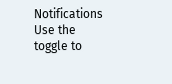Notifications
Use the toggle to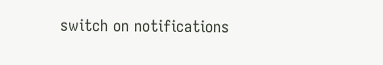switch on notifications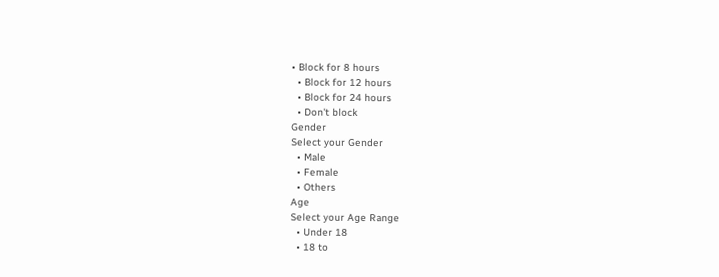• Block for 8 hours
  • Block for 12 hours
  • Block for 24 hours
  • Don't block
Gender
Select your Gender
  • Male
  • Female
  • Others
Age
Select your Age Range
  • Under 18
  • 18 to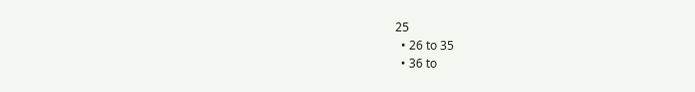25
  • 26 to 35
  • 36 to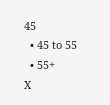45
  • 45 to 55
  • 55+
X